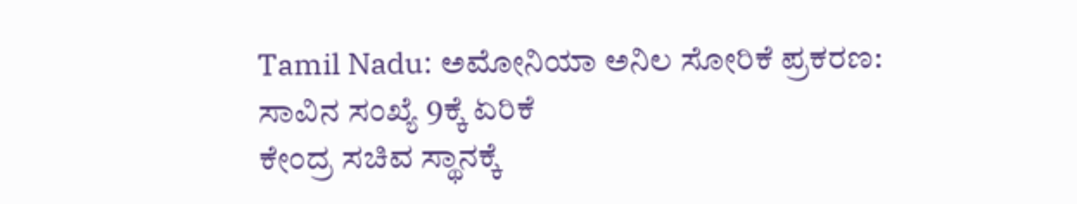Tamil Nadu: ಅಮೋನಿಯಾ ಅನಿಲ ಸೋರಿಕೆ ಪ್ರಕರಣ: ಸಾವಿನ ಸಂಖ್ಯೆ 9ಕ್ಕೆ ಏರಿಕೆ
ಕೇಂದ್ರ ಸಚಿವ ಸ್ಥಾನಕ್ಕೆ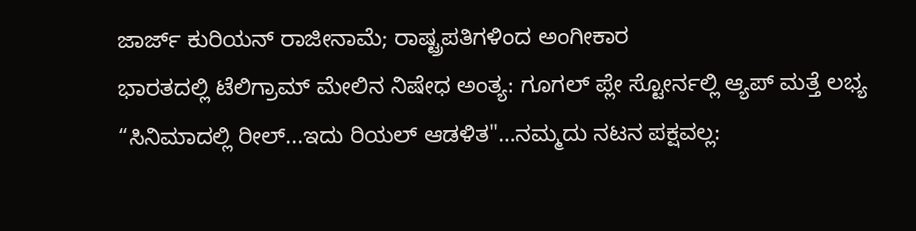ಜಾರ್ಜ್ ಕುರಿಯನ್ ರಾಜೀನಾಮೆ; ರಾಷ್ಟ್ರಪತಿಗಳಿಂದ ಅಂಗೀಕಾರ
ಭಾರತದಲ್ಲಿ ಟೆಲಿಗ್ರಾಮ್ ಮೇಲಿನ ನಿಷೇಧ ಅಂತ್ಯ: ಗೂಗಲ್ ಪ್ಲೇ ಸ್ಟೋರ್ನಲ್ಲಿ ಆ್ಯಪ್ ಮತ್ತೆ ಲಭ್ಯ
“ಸಿನಿಮಾದಲ್ಲಿ ರೀಲ್...ಇದು ರಿಯಲ್ ಆಡಳಿತ"…ನಮ್ಮದು ನಟನ ಪಕ್ಷವಲ್ಲ: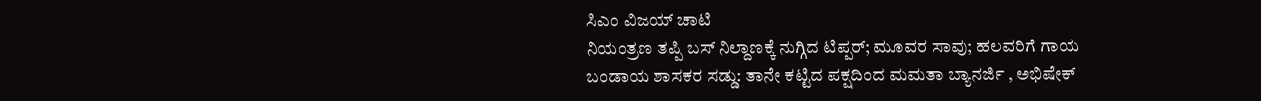ಸಿಎಂ ವಿಜಯ್ ಚಾಟಿ
ನಿಯಂತ್ರಣ ತಪ್ಪಿ ಬಸ್ ನಿಲ್ದಾಣಕ್ಕೆ ನುಗ್ಗಿದ ಟಿಪ್ಪರ್; ಮೂವರ ಸಾವು; ಹಲವರಿಗೆ ಗಾಯ
ಬಂಡಾಯ ಶಾಸಕರ ಸಡ್ಡು: ತಾನೇ ಕಟ್ಟಿದ ಪಕ್ಷದಿಂದ ಮಮತಾ ಬ್ಯಾನರ್ಜಿ , ಅಭಿಷೇಕ್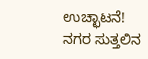ಉಚ್ಛಾಟನೆ!
ನಗರ ಸುತ್ತಲಿನ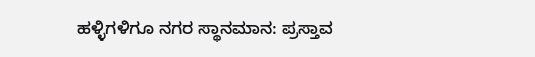ಹಳ್ಳಿಗಳಿಗೂ ನಗರ ಸ್ಥಾನಮಾನ: ಪ್ರಸ್ತಾವ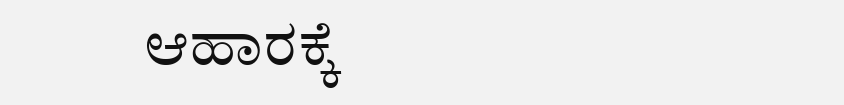ಆಹಾರಕ್ಕೆ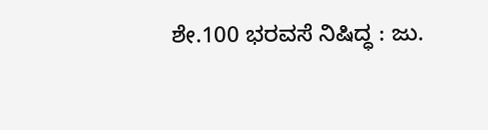ಶೇ.100 ಭರವಸೆ ನಿಷಿದ್ಧ : ಜು.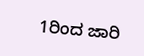1ರಿಂದ ಜಾರಿ